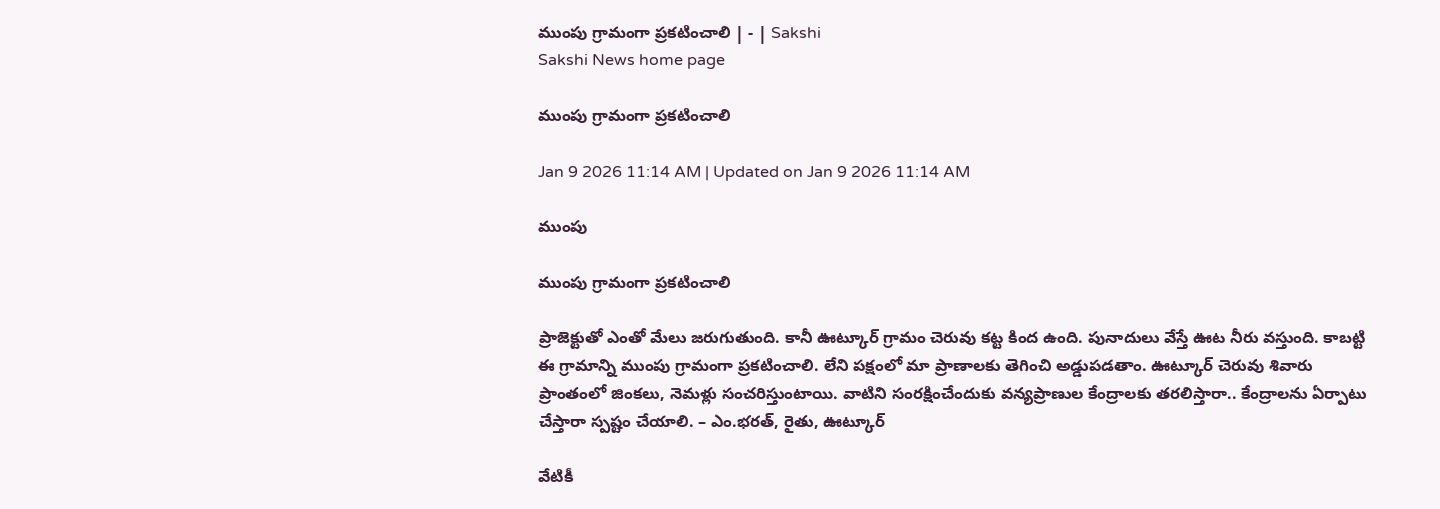ముంపు గ్రామంగా ప్రకటించాలి | - | Sakshi
Sakshi News home page

ముంపు గ్రామంగా ప్రకటించాలి

Jan 9 2026 11:14 AM | Updated on Jan 9 2026 11:14 AM

ముంపు

ముంపు గ్రామంగా ప్రకటించాలి

ప్రాజెక్టుతో ఎంతో మేలు జరుగుతుంది. కానీ ఊట్కూర్‌ గ్రామం చెరువు కట్ట కింద ఉంది. పునాదులు వేస్తే ఊట నీరు వస్తుంది. కాబట్టి ఈ గ్రామాన్ని ముంపు గ్రామంగా ప్రకటించాలి. లేని పక్షంలో మా ప్రాణాలకు తెగించి అడ్డుపడతాం. ఊట్కూర్‌ చెరువు శివారు ప్రాంతంలో జింకలు, నెమళ్లు సంచరిస్తుంటాయి. వాటిని సంరక్షించేందుకు వన్యప్రాణుల కేంద్రాలకు తరలిస్తారా.. కేంద్రాలను ఏర్పాటు చేస్తారా స్పష్టం చేయాలి. – ఎం.భరత్‌, రైతు, ఊట్కూర్‌

వేటికీ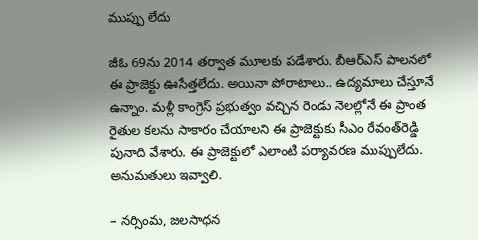ముప్పు లేదు

జీఓ 69ను 2014 తర్వాత మూలకు పడేశారు. బీఆర్‌ఎస్‌ పాలనలో ఈ ప్రాజెక్టు ఊసేత్తలేదు. అయినా పోరాటాలు.. ఉద్యమాలు చేస్తూనే ఉన్నాం. మళ్లీ కాంగ్రెస్‌ ప్రభుత్వం వచ్చిన రెండు నెలల్లోనే ఈ ప్రాంత రైతుల కలను సాకారం చేయాలని ఈ ప్రాజెక్టుకు సీఎం రేవంత్‌రెడ్డి పునాది వేశారు. ఈ ప్రాజెక్టులో ఎలాంటి పర్యావరణ ముప్పులేదు. అనుమతులు ఇవ్వాలి.

– నర్సింమ, జలసాధన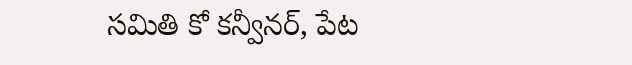సమితి కో కన్వీనర్‌, పేట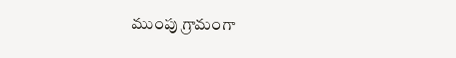ముంపు గ్రామంగా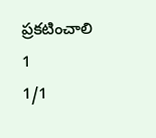ప్రకటించాలి
1
1/1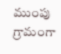ముంపు గ్రామంగా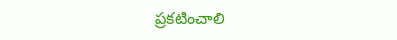ప్రకటించాలి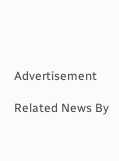Advertisement

Related News By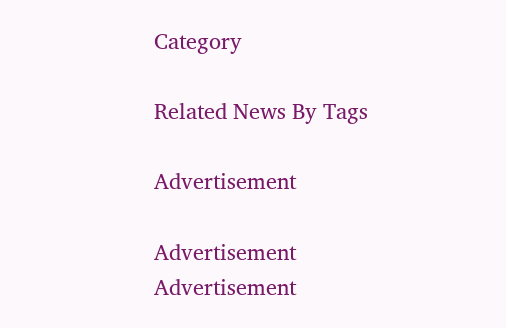Category

Related News By Tags

Advertisement

Advertisement
Advertisement